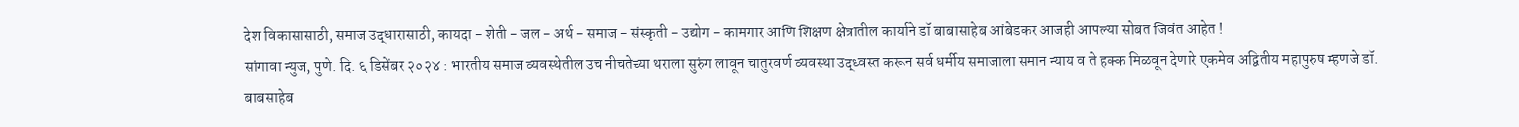देश विकासासाठी, समाज उद्धारासाठी, कायदा - शेती - जल - अर्थ - समाज - संस्कृती - उद्योग - कामगार आणि शिक्षण क्षेत्रातील कार्याने डॉ बाबासाहेब आंबेडकर आजही आपल्या सोबत जिवंत आहेत !
सांगावा न्युज, पुणे. दि. ६ डिसेंबर २०२४ : भारतीय समाज व्यवस्थेतील उच नीचतेच्या थराला सुरुंग लावून चातुरवर्ण व्यवस्था उद्ध्वस्त करून सर्व धर्मीय समाजाला समान न्याय व ते हक्क मिळवून देणारे एकमेव अद्वितीय महापुरुष म्हणजे डॉ. बाबसाहेब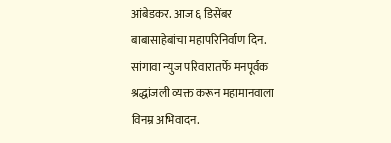आंबेडकर. आज ६ डिसेंबर बाबासाहेबांचा महापरिनिर्वाण दिन. सांगावा न्युज परिवारातर्फे मनपूर्वक श्रद्धांजली व्यक्त करून महामानवाला विनम्र अभिवादन.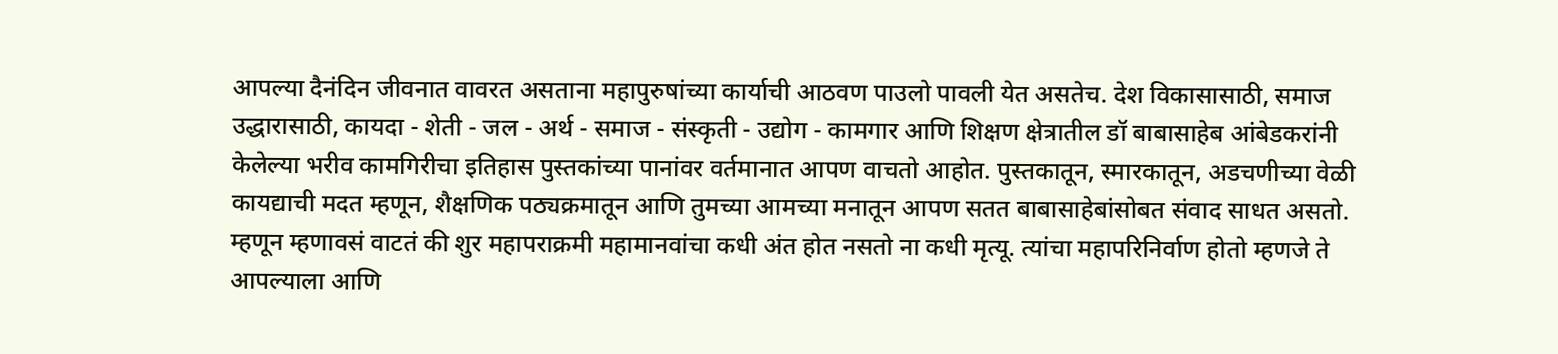आपल्या दैनंदिन जीवनात वावरत असताना महापुरुषांच्या कार्याची आठवण पाउलो पावली येत असतेच. देश विकासासाठी, समाज उद्धारासाठी, कायदा - शेती - जल - अर्थ - समाज - संस्कृती - उद्योग - कामगार आणि शिक्षण क्षेत्रातील डॉ बाबासाहेब आंबेडकरांनी केलेल्या भरीव कामगिरीचा इतिहास पुस्तकांच्या पानांवर वर्तमानात आपण वाचतो आहोत. पुस्तकातून, स्मारकातून, अडचणीच्या वेळी कायद्याची मदत म्हणून, शैक्षणिक पठ्यक्रमातून आणि तुमच्या आमच्या मनातून आपण सतत बाबासाहेबांसोबत संवाद साधत असतो. म्हणून म्हणावसं वाटतं की शुर महापराक्रमी महामानवांचा कधी अंत होत नसतो ना कधी मृत्यू. त्यांचा महापरिनिर्वाण होतो म्हणजे ते आपल्याला आणि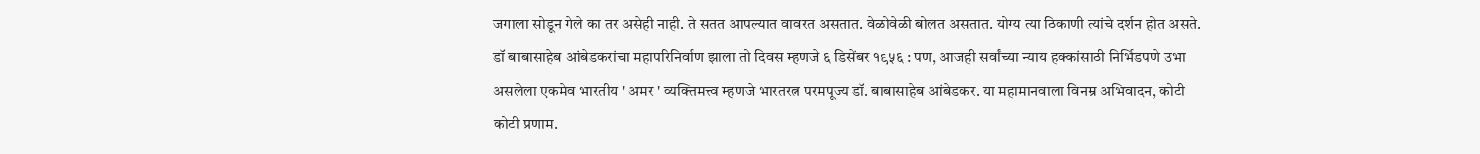जगाला सोडून गेले का तर असेही नाही. ते सतत आपल्यात वावरत असतात. वेळोवेळी बोलत असतात. योग्य त्या ठिकाणी त्यांचे दर्शन होत असते. डॉ बाबासाहेब आंबेडकरांचा महापरिनिर्वाण झाला तो दिवस म्हणजे ६ डिसेंबर १९५६ : पण, आजही सर्वांच्या न्याय हक्कांसाठी निर्भिडपणे उभा असलेला एकमेव भारतीय ' अमर ' व्यक्तिमत्त्व म्हणजे भारतरत्न परमपूज्य डॉ. बाबासाहेब आंबेडकर. या महामानवाला विनम्र अभिवादन, कोटी कोटी प्रणाम.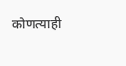कोणत्याही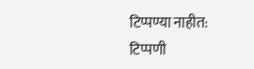टिप्पण्या नाहीत:
टिप्पणी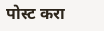पोस्ट करा